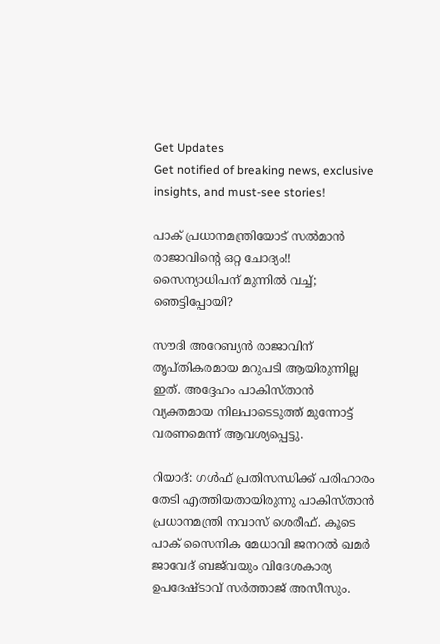Get Updates
Get notified of breaking news, exclusive insights, and must-see stories!

പാക് പ്രധാനമന്ത്രിയോട് സല്‍മാന്‍ രാജാവിന്റെ ഒറ്റ ചോദ്യം!! സൈന്യാധിപന് മുന്നില്‍ വച്ച്; ഞെട്ടിപ്പോയി?

സൗദി അറേബ്യന്‍ രാജാവിന് തൃപ്തികരമായ മറുപടി ആയിരുന്നില്ല ഇത്. അദ്ദേഹം പാകിസ്താന്‍ വ്യക്തമായ നിലപാടെടുത്ത് മുന്നോട്ട് വരണമെന്ന് ആവശ്യപ്പെട്ടു.

റിയാദ്: ഗള്‍ഫ് പ്രതിസന്ധിക്ക് പരിഹാരം തേടി എത്തിയതായിരുന്നു പാകിസ്താന്‍ പ്രധാനമന്ത്രി നവാസ് ശെരീഫ്. കൂടെ പാക് സൈനിക മേധാവി ജനറല്‍ ഖമര്‍ ജാവേദ് ബജ്‌വയും വിദേശകാര്യ ഉപദേഷ്ടാവ് സര്‍ത്താജ് അസീസും.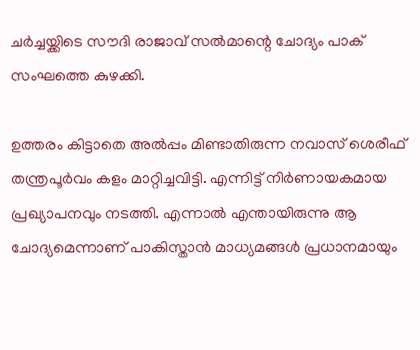ചര്‍ച്ചയ്ക്കിടെ സൗദി രാജാവ് സല്‍മാന്റെ ചോദ്യം പാക് സംഘത്തെ കുഴക്കി.

ഉത്തരം കിട്ടാതെ അല്‍പ്പം മിണ്ടാതിരുന്ന നവാസ് ശെരീഫ് തന്ത്രപൂര്‍വം കളം മാറ്റിച്ചവിട്ടി. എന്നിട്ട് നിര്‍ണായകമായ പ്രഖ്യാപനവും നടത്തി. എന്നാല്‍ എന്തായിരുന്നു ആ ചോദ്യമെന്നാണ് പാകിസ്താന്‍ മാധ്യമങ്ങള്‍ പ്രധാനമായും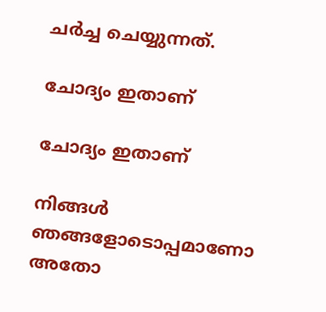ചര്‍ച്ച ചെയ്യുന്നത്.

ചോദ്യം ഇതാണ്

ചോദ്യം ഇതാണ്

നിങ്ങള്‍ ഞങ്ങളോടൊപ്പമാണോ അതോ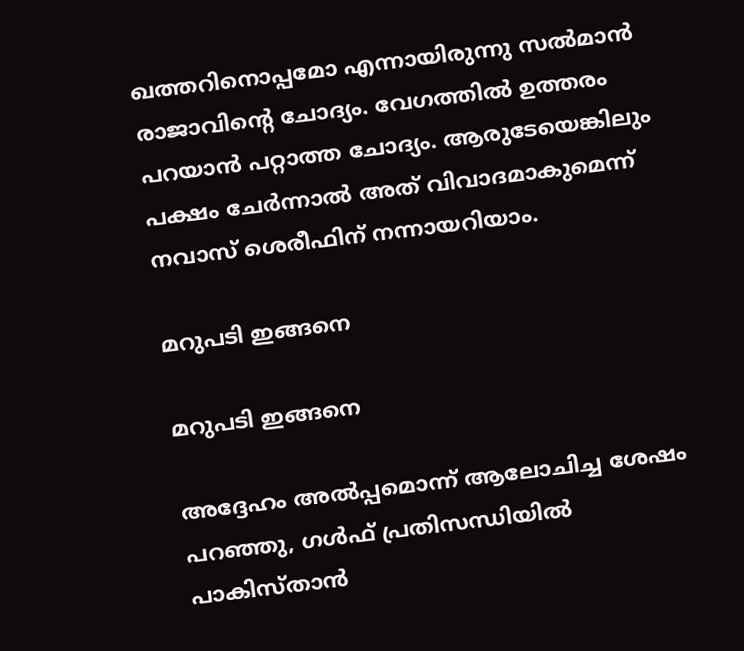ഖത്തറിനൊപ്പമോ എന്നായിരുന്നു സല്‍മാന്‍ രാജാവിന്റെ ചോദ്യം. വേഗത്തില്‍ ഉത്തരം പറയാന്‍ പറ്റാത്ത ചോദ്യം. ആരുടേയെങ്കിലും പക്ഷം ചേര്‍ന്നാല്‍ അത് വിവാദമാകുമെന്ന് നവാസ് ശെരീഫിന് നന്നായറിയാം.

മറുപടി ഇങ്ങനെ

മറുപടി ഇങ്ങനെ

അദ്ദേഹം അല്‍പ്പമൊന്ന് ആലോചിച്ച ശേഷം പറഞ്ഞു, ഗള്‍ഫ് പ്രതിസന്ധിയില്‍ പാകിസ്താന്‍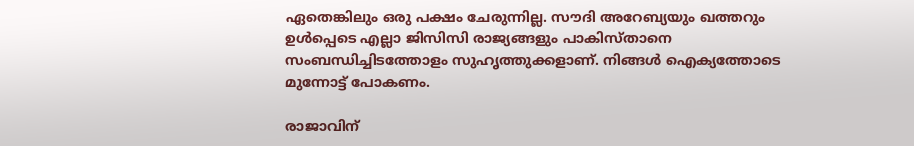ഏതെങ്കിലും ഒരു പക്ഷം ചേരുന്നില്ല. സൗദി അറേബ്യയും ഖത്തറും ഉള്‍പ്പെടെ എല്ലാ ജിസിസി രാജ്യങ്ങളും പാകിസ്താനെ സംബന്ധിച്ചിടത്തോളം സുഹൃത്തുക്കളാണ്. നിങ്ങള്‍ ഐക്യത്തോടെ മുന്നോട്ട് പോകണം.

രാജാവിന്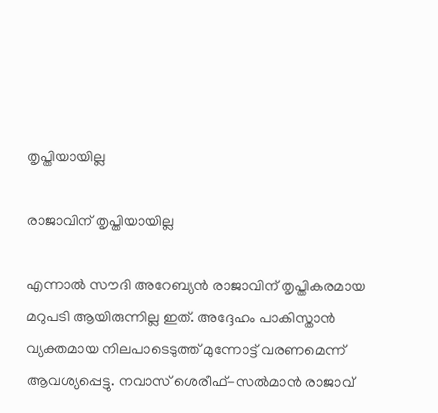തൃപ്തിയായില്ല

രാജാവിന് തൃപ്തിയായില്ല

എന്നാല്‍ സൗദി അറേബ്യന്‍ രാജാവിന് തൃപ്തികരമായ മറുപടി ആയിരുന്നില്ല ഇത്. അദ്ദേഹം പാകിസ്താന്‍ വ്യക്തമായ നിലപാടെടുത്ത് മുന്നോട്ട് വരണമെന്ന് ആവശ്യപ്പെട്ടു. നവാസ് ശെരീഫ്-സല്‍മാന്‍ രാജാവ്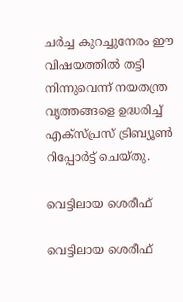ചര്‍ച്ച കുറച്ചുനേരം ഈ വിഷയത്തില്‍ തട്ടി നിന്നുവെന്ന് നയതന്ത്ര വൃത്തങ്ങളെ ഉദ്ധരിച്ച് എക്‌സ്പ്രസ് ട്രിബ്യൂണ്‍ റിപ്പോര്‍ട്ട് ചെയ്തു.

വെട്ടിലായ ശെരീഫ്

വെട്ടിലായ ശെരീഫ്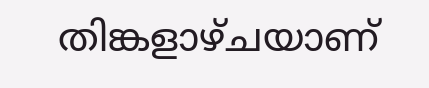തിങ്കളാഴ്ചയാണ്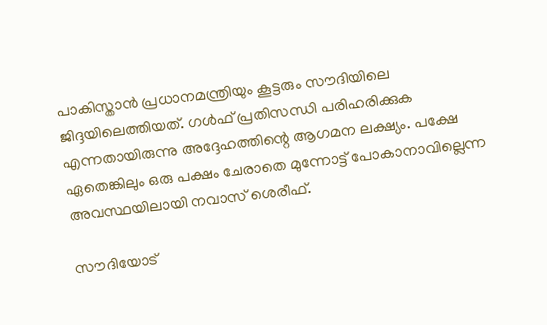പാകിസ്താന്‍ പ്രധാനമന്ത്രിയും കൂട്ടരും സൗദിയിലെ ജിദ്ദയിലെത്തിയത്. ഗള്‍ഫ് പ്രതിസന്ധി പരിഹരിക്കുക എന്നതായിരുന്നു അദ്ദേഹത്തിന്റെ ആഗമന ലക്ഷ്യം. പക്ഷേ ഏതെങ്കിലും ഒരു പക്ഷം ചേരാതെ മുന്നോട്ട് പോകാനാവില്ലെന്ന അവസ്ഥയിലായി നവാസ് ശെരീഫ്.

സൗദിയോട്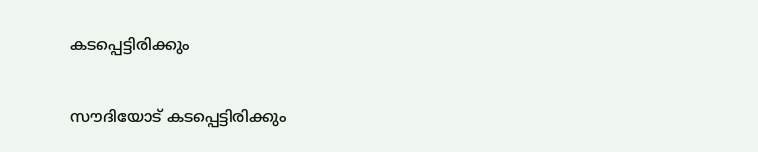കടപ്പെട്ടിരിക്കും

സൗദിയോട് കടപ്പെട്ടിരിക്കും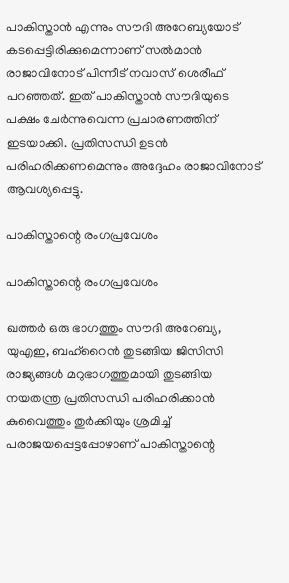പാകിസ്താന്‍ എന്നും സൗദി അറേബ്യയോട് കടപ്പെട്ടിരിക്കുമെന്നാണ് സല്‍മാന്‍ രാജാവിനോട് പിന്നീട് നവാസ് ശെരീഫ് പറഞ്ഞത്. ഇത് പാകിസ്താന്‍ സൗദിയുടെ പക്ഷം ചേര്‍ന്നുവെന്ന പ്രചാരണത്തിന് ഇടയാക്കി. പ്രതിസന്ധി ഉടന്‍ പരിഹരിക്കണമെന്നും അദ്ദേഹം രാജാവിനോട് ആവശ്യപ്പെട്ടു.

പാകിസ്താന്റെ രംഗപ്രവേശം

പാകിസ്താന്റെ രംഗപ്രവേശം

ഖത്തര്‍ ഒരു ഭാഗത്തും സൗദി അറേബ്യ, യുഎഇ, ബഹ്‌റൈന്‍ തുടങ്ങിയ ജിസിസി രാജ്യങ്ങള്‍ മറുഭാഗത്തുമായി തുടങ്ങിയ നയതന്ത്ര പ്രതിസന്ധി പരിഹരിക്കാന്‍ കുവൈത്തും തുര്‍ക്കിയും ശ്രമിച്ച് പരാജയപ്പെട്ടപ്പോഴാണ് പാകിസ്താന്റെ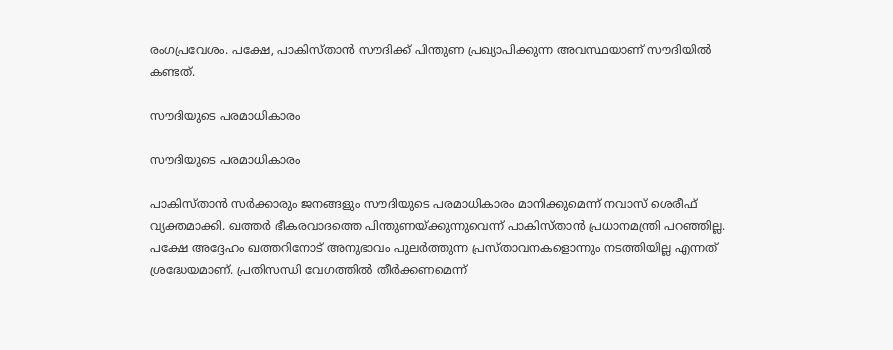രംഗപ്രവേശം. പക്ഷേ, പാകിസ്താന്‍ സൗദിക്ക് പിന്തുണ പ്രഖ്യാപിക്കുന്ന അവസ്ഥയാണ് സൗദിയില്‍ കണ്ടത്.

സൗദിയുടെ പരമാധികാരം

സൗദിയുടെ പരമാധികാരം

പാകിസ്താന്‍ സര്‍ക്കാരും ജനങ്ങളും സൗദിയുടെ പരമാധികാരം മാനിക്കുമെന്ന് നവാസ് ശെരീഫ് വ്യക്തമാക്കി. ഖത്തര്‍ ഭീകരവാദത്തെ പിന്തുണയ്ക്കുന്നുവെന്ന് പാകിസ്താന്‍ പ്രധാനമന്ത്രി പറഞ്ഞില്ല. പക്ഷേ അദ്ദേഹം ഖത്തറിനോട് അനുഭാവം പുലര്‍ത്തുന്ന പ്രസ്താവനകളൊന്നും നടത്തിയില്ല എന്നത് ശ്രദ്ധേയമാണ്. പ്രതിസന്ധി വേഗത്തില്‍ തീര്‍ക്കണമെന്ന്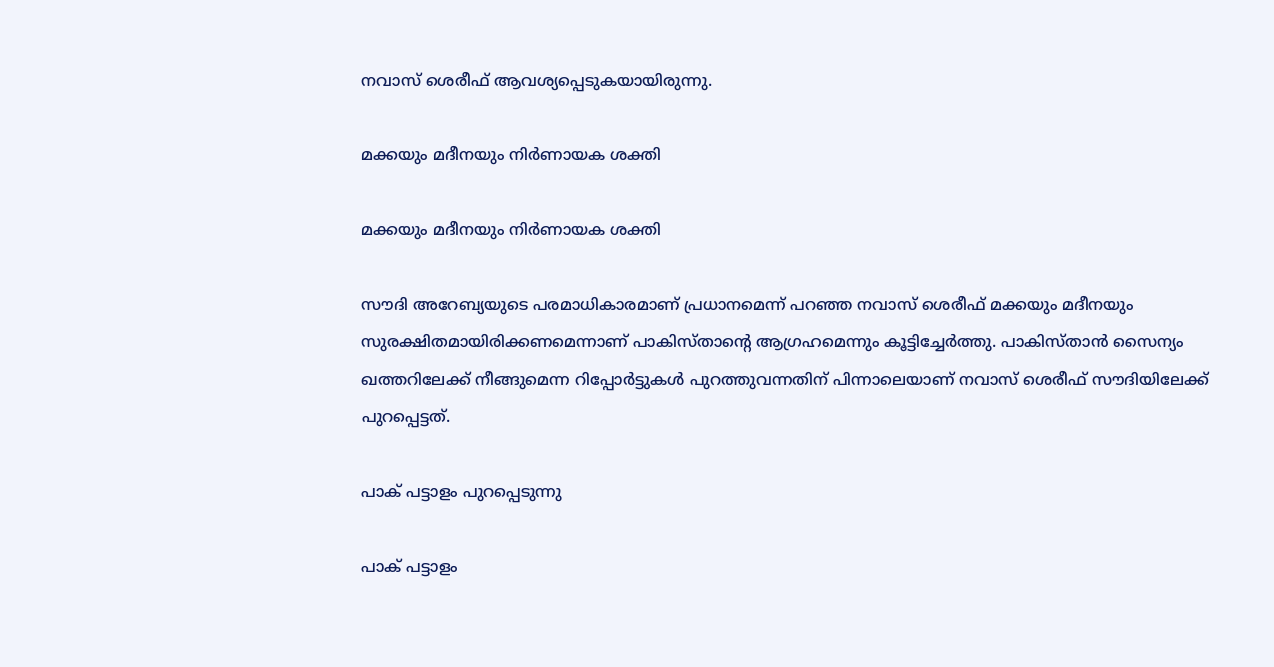നവാസ് ശെരീഫ് ആവശ്യപ്പെടുകയായിരുന്നു.

മക്കയും മദീനയും നിര്‍ണായക ശക്തി

മക്കയും മദീനയും നിര്‍ണായക ശക്തി

സൗദി അറേബ്യയുടെ പരമാധികാരമാണ് പ്രധാനമെന്ന് പറഞ്ഞ നവാസ് ശെരീഫ് മക്കയും മദീനയും സുരക്ഷിതമായിരിക്കണമെന്നാണ് പാകിസ്താന്റെ ആഗ്രഹമെന്നും കൂട്ടിച്ചേര്‍ത്തു. പാകിസ്താന്‍ സൈന്യം ഖത്തറിലേക്ക് നീങ്ങുമെന്ന റിപ്പോര്‍ട്ടുകള്‍ പുറത്തുവന്നതിന് പിന്നാലെയാണ് നവാസ് ശെരീഫ് സൗദിയിലേക്ക് പുറപ്പെട്ടത്.

പാക് പട്ടാളം പുറപ്പെടുന്നു

പാക് പട്ടാളം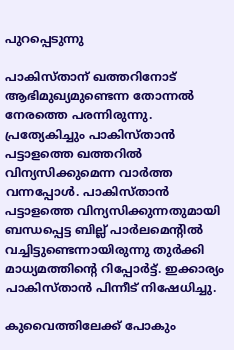പുറപ്പെടുന്നു

പാകിസ്താന് ഖത്തറിനോട് ആഭിമുഖ്യമുണ്ടെന്ന തോന്നല്‍ നേരത്തെ പരന്നിരുന്നു. പ്രത്യേകിച്ചും പാകിസ്താന്‍ പട്ടാളത്തെ ഖത്തറില്‍ വിന്യസിക്കുമെന്ന വാര്‍ത്ത വന്നപ്പോള്‍. പാകിസ്താന്‍ പട്ടാളത്തെ വിന്യസിക്കുന്നതുമായി ബന്ധപ്പെട്ട ബില്ല് പാര്‍ലമെന്റില്‍ വച്ചിട്ടുണ്ടെന്നായിരുന്നു തുര്‍ക്കി മാധ്യമത്തിന്റെ റിപ്പോര്‍ട്ട്. ഇക്കാര്യം പാകിസ്താന്‍ പിന്നീട് നിഷേധിച്ചു.

കുവൈത്തിലേക്ക് പോകും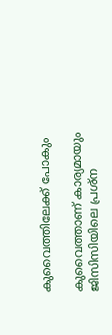കുവൈത്തിലേക്ക് പോകും

കുവൈത്താണ് കാര്യമായും ജിസിസിയിലെ പ്രശ്‌ന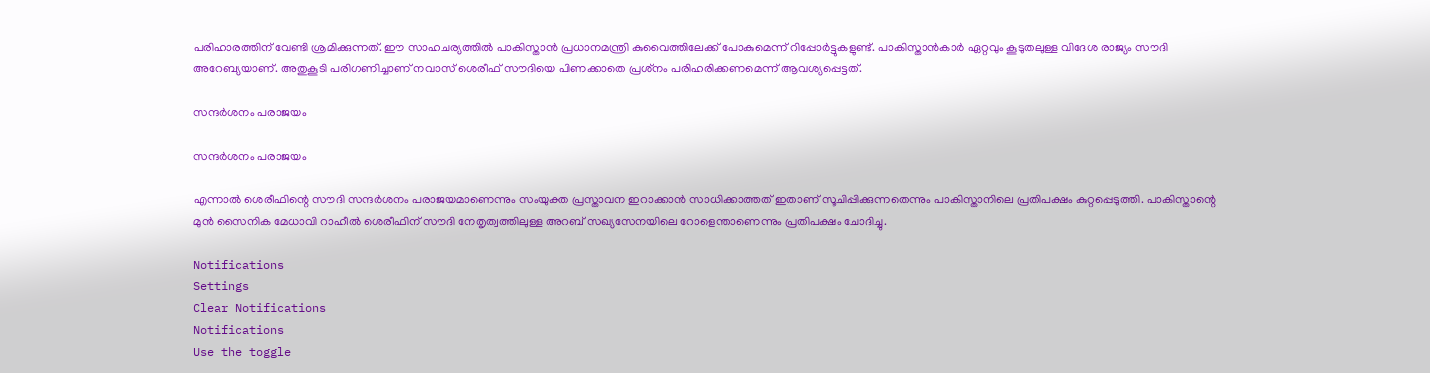പരിഹാരത്തിന് വേണ്ടി ശ്രമിക്കുന്നത്. ഈ സാഹചര്യത്തില്‍ പാകിസ്താന്‍ പ്രധാനമന്ത്രി കുവൈത്തിലേക്ക് പോകുമെന്ന് റിപ്പോര്‍ട്ടുകളുണ്ട്. പാകിസ്താന്‍കാര്‍ ഏറ്റവും കൂടുതലുള്ള വിദേശ രാജ്യം സൗദി അറേബ്യയാണ്. അതുകൂടി പരിഗണിച്ചാണ് നവാസ് ശെരീഫ് സൗദിയെ പിണക്കാതെ പ്രശ്‌നം പരിഹരിക്കണമെന്ന് ആവശ്യപ്പെട്ടത്.

സന്ദര്‍ശനം പരാജയം

സന്ദര്‍ശനം പരാജയം

എന്നാല്‍ ശെരീഫിന്റെ സൗദി സന്ദര്‍ശനം പരാജയമാണെന്നും സംയുക്ത പ്രസ്താവന ഇറാക്കാന്‍ സാധിക്കാത്തത് ഇതാണ് സൂചിപ്പിക്കുന്നതെന്നും പാകിസ്താനിലെ പ്രതിപക്ഷം കുറ്റപ്പെടുത്തി. പാകിസ്താന്റെ മുന്‍ സൈനിക മേധാവി റാഹീല്‍ ശെരീഫിന് സൗദി നേതൃത്വത്തിലുള്ള അറബ് സഖ്യസേനയിലെ റോളെന്താണെന്നും പ്രതിപക്ഷം ചോദിച്ചു.

Notifications
Settings
Clear Notifications
Notifications
Use the toggle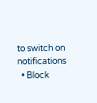to switch on notifications
  • Block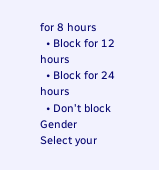for 8 hours
  • Block for 12 hours
  • Block for 24 hours
  • Don't block
Gender
Select your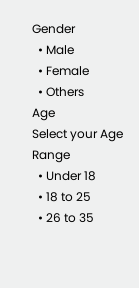Gender
  • Male
  • Female
  • Others
Age
Select your Age Range
  • Under 18
  • 18 to 25
  • 26 to 35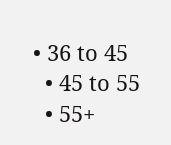• 36 to 45
  • 45 to 55
  • 55+